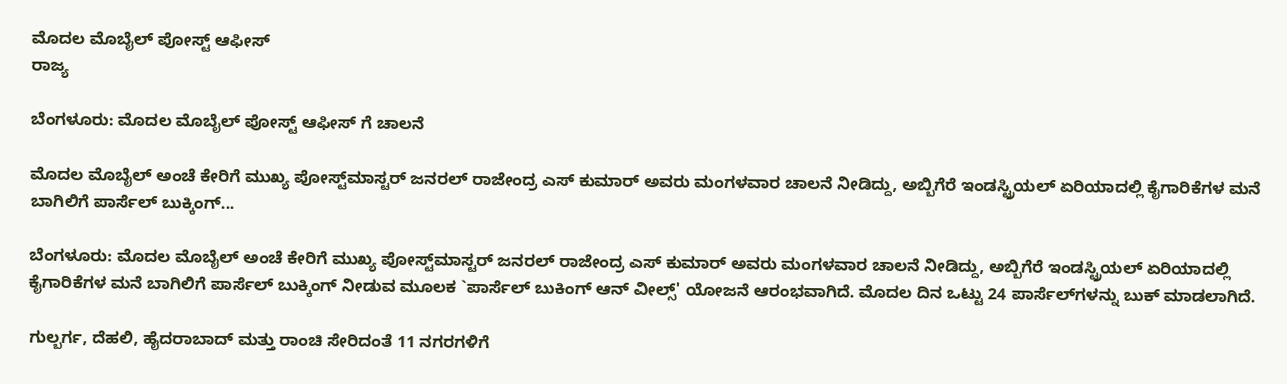ಮೊದಲ ಮೊಬೈಲ್ ಪೋಸ್ಟ್ ಆಫೀಸ್
ರಾಜ್ಯ

ಬೆಂಗಳೂರು: ಮೊದಲ ಮೊಬೈಲ್ ಪೋಸ್ಟ್ ಆಫೀಸ್ ಗೆ ಚಾಲನೆ

ಮೊದಲ ಮೊಬೈಲ್ ಅಂಚೆ ಕೇರಿಗೆ ಮುಖ್ಯ ಪೋಸ್ಟ್‌ಮಾಸ್ಟರ್ ಜನರಲ್ ರಾಜೇಂದ್ರ ಎಸ್ ಕುಮಾರ್ ಅವರು ಮಂಗಳವಾರ ಚಾಲನೆ ನೀಡಿದ್ದು, ಅಬ್ಬಿಗೆರೆ ಇಂಡಸ್ಟ್ರಿಯಲ್ ಏರಿಯಾದಲ್ಲಿ ಕೈಗಾರಿಕೆಗಳ ಮನೆ ಬಾಗಿಲಿಗೆ ಪಾರ್ಸೆಲ್ ಬುಕ್ಕಿಂಗ್...

ಬೆಂಗಳೂರು: ಮೊದಲ ಮೊಬೈಲ್ ಅಂಚೆ ಕೇರಿಗೆ ಮುಖ್ಯ ಪೋಸ್ಟ್‌ಮಾಸ್ಟರ್ ಜನರಲ್ ರಾಜೇಂದ್ರ ಎಸ್ ಕುಮಾರ್ ಅವರು ಮಂಗಳವಾರ ಚಾಲನೆ ನೀಡಿದ್ದು, ಅಬ್ಬಿಗೆರೆ ಇಂಡಸ್ಟ್ರಿಯಲ್ ಏರಿಯಾದಲ್ಲಿ ಕೈಗಾರಿಕೆಗಳ ಮನೆ ಬಾಗಿಲಿಗೆ ಪಾರ್ಸೆಲ್ ಬುಕ್ಕಿಂಗ್ ನೀಡುವ ಮೂಲಕ `ಪಾರ್ಸೆಲ್ ಬುಕಿಂಗ್ ಆನ್ ವೀಲ್ಸ್' ಯೋಜನೆ ಆರಂಭವಾಗಿದೆ. ಮೊದಲ ದಿನ ಒಟ್ಟು 24 ಪಾರ್ಸೆಲ್‌ಗಳನ್ನು ಬುಕ್ ಮಾಡಲಾಗಿದೆ.

ಗುಲ್ಬರ್ಗ, ದೆಹಲಿ, ಹೈದರಾಬಾದ್ ಮತ್ತು ರಾಂಚಿ ಸೇರಿದಂತೆ 11 ನಗರಗಳಿಗೆ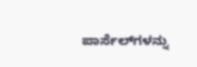ಪಾರ್ಸೆಲ್‌ಗಳನ್ನು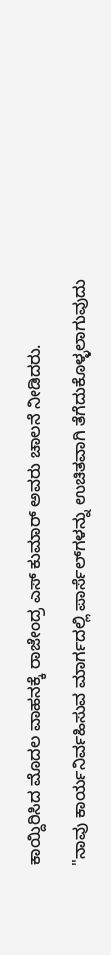ಕಾಯ್ದಿರಿಸಿದ ಮೊದಲ ವಾಹನಕ್ಕೆ ರಾಜೇಂದ್ರ ಎಸ್ ಕುಮಾರ್ ಅವರು ಚಾಲನೆ ನೀಡಿದರು.

"ನಾವು ಕಾರ್ಯನಿರ್ವಹಿಸುವ ಮಾರ್ಗದಲ್ಲಿ ಪಾರ್ಸೆಲ್‌ಗಳನ್ನು ಉಚಿತವಾಗಿ ತೆಗೆದುಕೊಳ್ಳಲಾಗುವುದು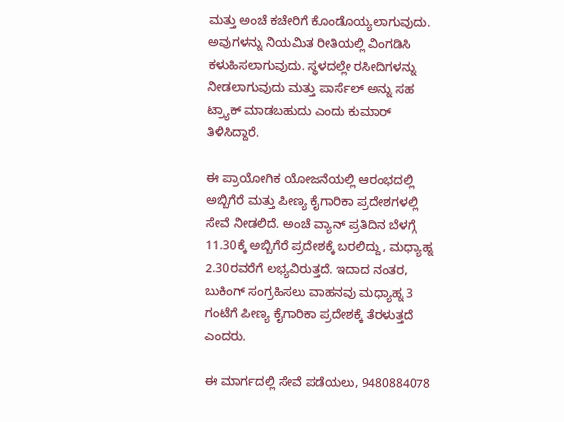ಮತ್ತು ಅಂಚೆ ಕಚೇರಿಗೆ ಕೊಂಡೊಯ್ಯಲಾಗುವುದು. ಅವುಗಳನ್ನು ನಿಯಮಿತ ರೀತಿಯಲ್ಲಿ ವಿಂಗಡಿಸಿ ಕಳುಹಿಸಲಾಗುವುದು. ಸ್ಥಳದಲ್ಲೇ ರಸೀದಿಗಳನ್ನು ನೀಡಲಾಗುವುದು ಮತ್ತು ಪಾರ್ಸೆಲ್ ಅನ್ನು ಸಹ ಟ್ರ್ಯಾಕ್ ಮಾಡಬಹುದು ಎಂದು ಕುಮಾರ್ ತಿಳಿಸಿದ್ದಾರೆ.

ಈ ಪ್ರಾಯೋಗಿಕ ಯೋಜನೆಯಲ್ಲಿ ಆರಂಭದಲ್ಲಿ ಅಬ್ಬಿಗೆರೆ ಮತ್ತು ಪೀಣ್ಯ ಕೈಗಾರಿಕಾ ಪ್ರದೇಶಗಳಲ್ಲಿ ಸೇವೆ ನೀಡಲಿದೆ. ಅಂಚೆ ವ್ಯಾನ್ ಪ್ರತಿದಿನ ಬೆಳಗ್ಗೆ 11.30ಕ್ಕೆ ಅಬ್ಬಿಗೆರೆ ಪ್ರದೇಶಕ್ಕೆ ಬರಲಿದ್ದು, ಮಧ್ಯಾಹ್ನ 2.30ರವರೆಗೆ ಲಭ್ಯವಿರುತ್ತದೆ. ಇದಾದ ನಂತರ, ಬುಕಿಂಗ್ ಸಂಗ್ರಹಿಸಲು ವಾಹನವು ಮಧ್ಯಾಹ್ನ 3 ಗಂಟೆಗೆ ಪೀಣ್ಯ ಕೈಗಾರಿಕಾ ಪ್ರದೇಶಕ್ಕೆ ತೆರಳುತ್ತದೆ ಎಂದರು.

ಈ ಮಾರ್ಗದಲ್ಲಿ ಸೇವೆ ಪಡೆಯಲು, 9480884078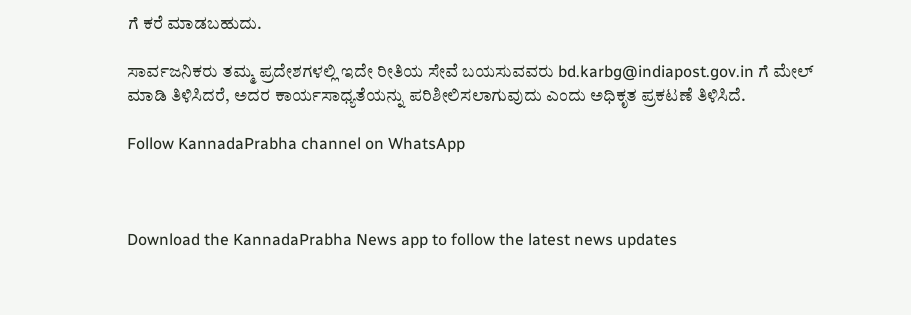ಗೆ ಕರೆ ಮಾಡಬಹುದು.

ಸಾರ್ವಜನಿಕರು ತಮ್ಮ ಪ್ರದೇಶಗಳಲ್ಲಿ ಇದೇ ರೀತಿಯ ಸೇವೆ ಬಯಸುವವರು bd.karbg@indiapost.gov.in ಗೆ ಮೇಲ್ ಮಾಡಿ ತಿಳಿಸಿದರೆ, ಅದರ ಕಾರ್ಯಸಾಧ್ಯತೆಯನ್ನು ಪರಿಶೀಲಿಸಲಾಗುವುದು ಎಂದು ಅಧಿಕೃತ ಪ್ರಕಟಣೆ ತಿಳಿಸಿದೆ.

Follow KannadaPrabha channel on WhatsApp



Download the KannadaPrabha News app to follow the latest news updates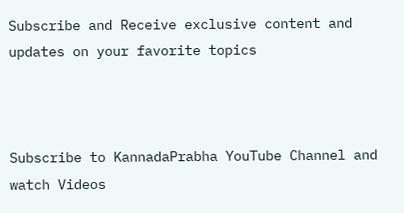Subscribe and Receive exclusive content and updates on your favorite topics



Subscribe to KannadaPrabha YouTube Channel and watch Videos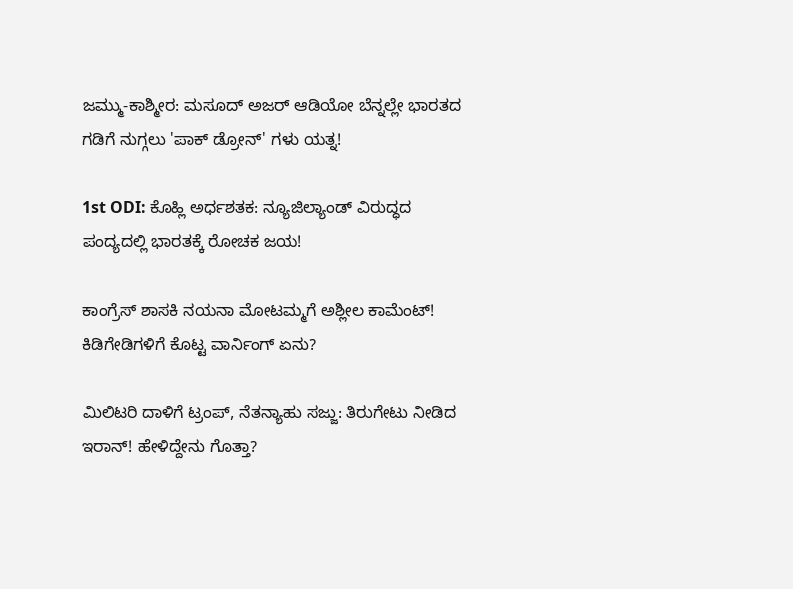ಜಮ್ಮು-ಕಾಶ್ಮೀರ: ಮಸೂದ್ ಅಜರ್ ಆಡಿಯೋ ಬೆನ್ನಲ್ಲೇ ಭಾರತದ ಗಡಿಗೆ ನುಗ್ಗಲು 'ಪಾಕ್ ಡ್ರೋನ್' ಗಳು ಯತ್ನ!

1st ODI: ಕೊಹ್ಲಿ ಅರ್ಧಶತಕ: ನ್ಯೂಜಿಲ್ಯಾಂಡ್ ವಿರುದ್ಧದ ಪಂದ್ಯದಲ್ಲಿ ಭಾರತಕ್ಕೆ ರೋಚಕ ಜಯ!

ಕಾಂಗ್ರೆಸ್ ಶಾಸಕಿ ನಯನಾ ಮೋಟಮ್ಮಗೆ ಅಶ್ಲೀಲ ಕಾಮೆಂಟ್! ಕಿಡಿಗೇಡಿಗಳಿಗೆ ಕೊಟ್ಟ ವಾರ್ನಿಂಗ್ ಏನು?

ಮಿಲಿಟರಿ ದಾಳಿಗೆ ಟ್ರಂಪ್, ನೆತನ್ಯಾಹು ಸಜ್ಜು: ತಿರುಗೇಟು ನೀಡಿದ ಇರಾನ್! ಹೇಳಿದ್ದೇನು ಗೊತ್ತಾ?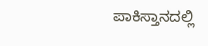ಪಾಕಿಸ್ತಾನದಲ್ಲಿ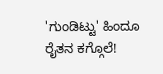'ಗುಂಡಿಟ್ಟು' ಹಿಂದೂ ರೈತನ ಕಗ್ಗೊಲೆ!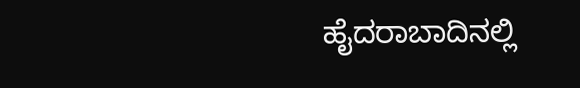ಹೈದರಾಬಾದಿನಲ್ಲಿ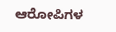ಆರೋಪಿಗಳ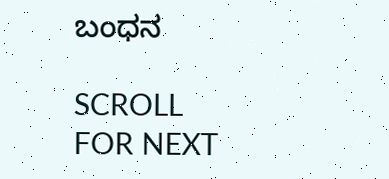ಬಂಧನ

SCROLL FOR NEXT